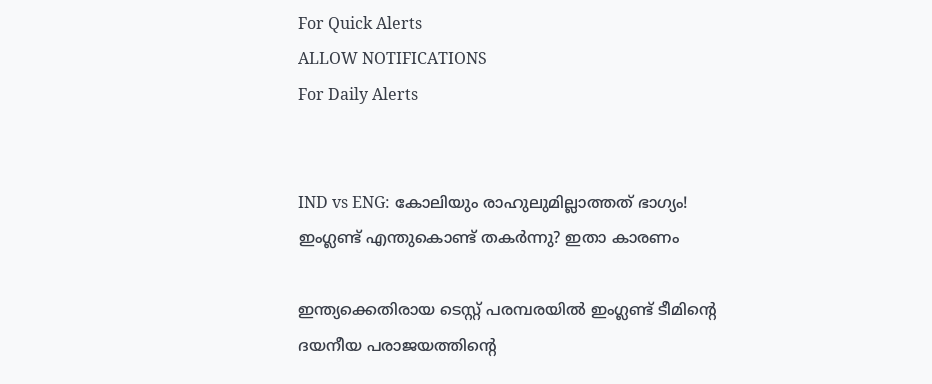For Quick Alerts
ALLOW NOTIFICATIONS
For Daily Alerts


IND vs ENG: കോലിയും രാഹുലുമില്ലാത്തത് ഭാഗ്യം! ഇംഗ്ലണ്ട് എന്തുകൊണ്ട് തകര്‍ന്നു? ഇതാ കാരണം

ഇന്ത്യക്കെതിരായ ടെസ്റ്റ് പരമ്പരയില്‍ ഇംഗ്ലണ്ട് ടീമിന്റെ ദയനീയ പരാജയത്തിന്റെ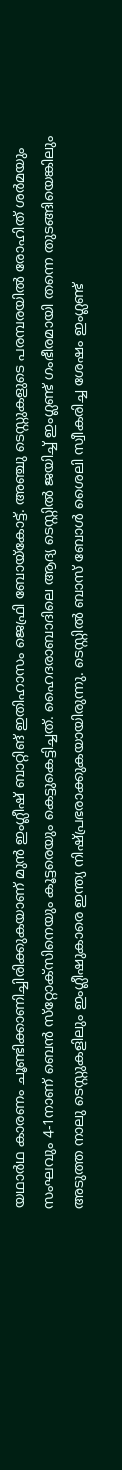യഥാര്‍ഥ കാരണം ചൂണ്ടിക്കാണിച്ചിരിക്കുകയാണ് മുന്‍ ഇംഗ്ലീഷ് ബാറ്റിങ് ഇതിഹാസം ജെഫ്രി ബോയ്‌കോട്ട്. അഞ്ചു ടെസ്റ്റുകളുടെ പരമ്പരയില്‍ രോഹിത് ശര്‍മയും സംഘവും 4-1നാണ് ബെന്‍ സ്‌റ്റോക്‌സിനെയും കൂട്ടരെയും കെട്ടുകെട്ടിച്ചത്. ഹൈദരാബാദിലെ ആദ്യ ടെസ്റ്റില്‍ ജയിച്ച് ഇംഗ്ലണ്ട് ഗംഭീരമായി തന്നെ തുടങ്ങിയെങ്കിലും അടുത്ത നാലു ടെസ്റ്റുകളിലും ഇംഗ്ലീഷുകാരെ ഇന്ത്യ നിഷ്പ്രഭരാക്കുകയായിരുന്നു. ടെസ്റ്റില്‍ ബാസ് ബോള്‍ ശൈലി സ്വീകരിച്ച ശേഷം ഇംഗ്ലണ്ട്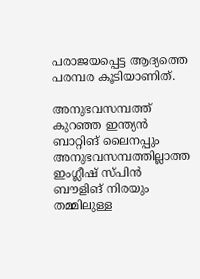പരാജയപ്പെട്ട ആദ്യത്തെ പരമ്പര കൂടിയാണിത്.

അനുഭവസമ്പത്ത് കുറഞ്ഞ ഇന്ത്യന്‍ ബാറ്റിങ് ലൈനപ്പും അനുഭവസമ്പത്തില്ലാത്ത ഇംഗ്ലീഷ് സ്പിന്‍ ബൗളിങ് നിരയും തമ്മിലുള്ള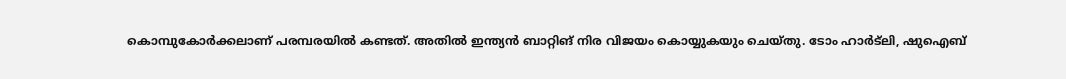കൊമ്പുകോര്‍ക്കലാണ് പരമ്പരയില്‍ കണ്ടത്. അതില്‍ ഇന്ത്യന്‍ ബാറ്റിങ് നിര വിജയം കൊയ്യുകയും ചെയ്തു. ടോം ഹാര്‍ട്‌ലി, ഷുഐബ്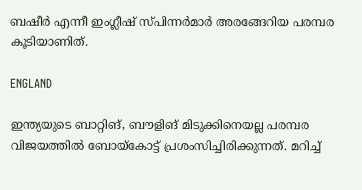ബഷീര്‍ എന്നീ ഇംഗ്ലീഷ് സ്പിന്നര്‍മാര്‍ അരങ്ങേറിയ പരമ്പര കൂടിയാണിത്.

ENGLAND

ഇന്ത്യയുടെ ബാറ്റിങ്, ബൗളിങ് മിടുക്കിനെയല്ല പരമ്പര വിജയത്തില്‍ ബോയ്‌കോട്ട് പ്രശംസിച്ചിരിക്കുന്നത്. മറിച്ച്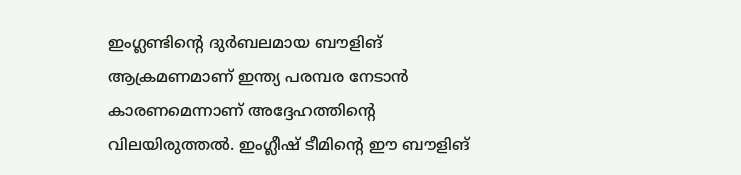ഇംഗ്ലണ്ടിന്റെ ദുര്‍ബലമായ ബൗളിങ് ആക്രമണമാണ് ഇന്ത്യ പരമ്പര നേടാന്‍ കാരണമെന്നാണ് അദ്ദേഹത്തിന്റെ വിലയിരുത്തല്‍. ഇംഗ്ലീഷ് ടീമിന്റെ ഈ ബൗളിങ്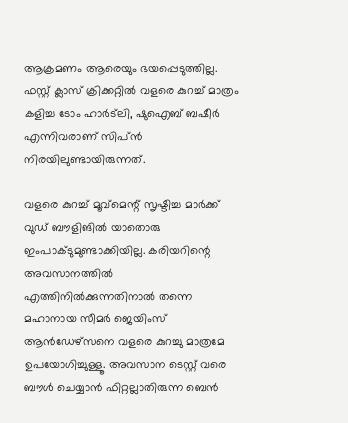ആക്രമണം ആരെയും ഭയപ്പെടുത്തില്ല. ഫസ്റ്റ് ക്ലാസ് ക്രിക്കറ്റില്‍ വളരെ കുറച്ച് മാത്രം കളിച്ച ടോം ഹാര്‍ട്‌ലി, ഷുഐബ് ബഷീര്‍ എന്നിവരാണ് സിപ്ന്‍ നിരയിലുണ്ടായിരുന്നത്.

വളരെ കുറച്ച് മൂവ്‌മെന്റ് സൃഷ്ടിച്ച മാര്‍ക്ക് വുഡ് ബൗളിങില്‍ യാതൊരു ഇംപാക്ടുമുണ്ടാക്കിയില്ല. കരിയറിന്റെ അവസാനത്തില്‍ എത്തിനില്‍ക്കുന്നതിനാല്‍ തന്നെ മഹാനായ സീമര്‍ ജെയിംസ് ആന്‍ഡേഴ്‌സനെ വളരെ കുറച്ചു മാത്രമേ ഉപയോഗിച്ചുള്ളൂ. അവസാന ടെസ്റ്റ് വരെ ബൗള്‍ ചെയ്യാന്‍ ഫിറ്റല്ലാതിരുന്ന ബെന്‍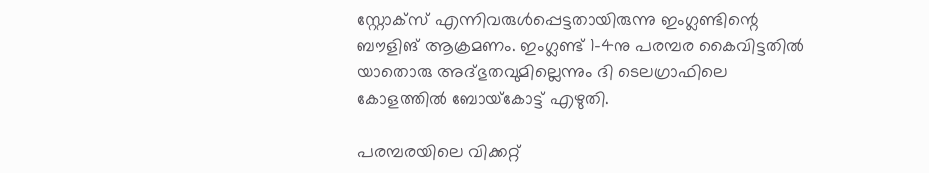സ്റ്റോക്‌സ് എന്നിവരുള്‍പ്പെട്ടതായിരുന്നു ഇംഗ്ലണ്ടിന്റെ ബൗളിങ് ആക്രമണം. ഇംഗ്ലണ്ട് 1-4നു പരമ്പര കൈവിട്ടതില്‍ യാതൊരു അദ്ഭുതവുമില്ലെന്നും ദി ടെലഗ്രാഫിലെ കോളത്തില്‍ ബോയ്‌കോട്ട് എഴുതി.

പരമ്പരയിലെ വിക്കറ്റ്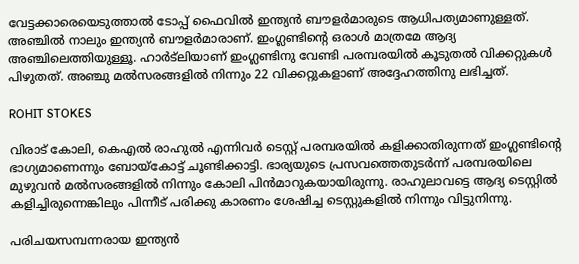വേട്ടക്കാരെയെടുത്താല്‍ ടോപ്പ് ഫൈവില്‍ ഇന്ത്യന്‍ ബൗളര്‍മാരുടെ ആധിപത്യമാണുള്ളത്. അഞ്ചില്‍ നാലും ഇന്ത്യന്‍ ബൗളര്‍മാരാണ്. ഇംഗ്ലണ്ടിന്റെ ഒരാള്‍ മാത്രമേ ആദ്യ അഞ്ചിലെത്തിയുള്ളൂ. ഹാര്‍ട്‌ലിയാണ് ഇംഗ്ലണ്ടിനു വേണ്ടി പരമ്പരയില്‍ കൂടുതല്‍ വിക്കറ്റുകള്‍ പിഴുതത്. അഞ്ചു മല്‍സരങ്ങളില്‍ നിന്നും 22 വിക്കറ്റുകളാണ് അദ്ദേഹത്തിനു ലഭിച്ചത്.

ROHIT STOKES

വിരാട് കോലി, കെഎല്‍ രാഹുല്‍ എന്നിവര്‍ ടെസ്റ്റ് പരമ്പരയില്‍ കളിക്കാതിരുന്നത് ഇംഗ്ലണ്ടിന്റെ ഭാഗ്യമാണെന്നും ബോയ്‌കോട്ട് ചൂണ്ടിക്കാട്ടി. ഭാര്യയുടെ പ്രസവത്തെതുടര്‍ന്ന് പരമ്പരയിലെ മുഴുവന്‍ മല്‍സരങ്ങളില്‍ നിന്നും കോലി പിന്‍മാറുകയായിരുന്നു. രാഹുലാവട്ടെ ആദ്യ ടെസ്റ്റില്‍ കളിച്ചിരുന്നെങ്കിലും പിന്നീട് പരിക്കു കാരണം ശേഷിച്ച ടെസ്റ്റുകളില്‍ നിന്നും വിട്ടുനിന്നു.

പരിചയസമ്പന്നരായ ഇന്ത്യന്‍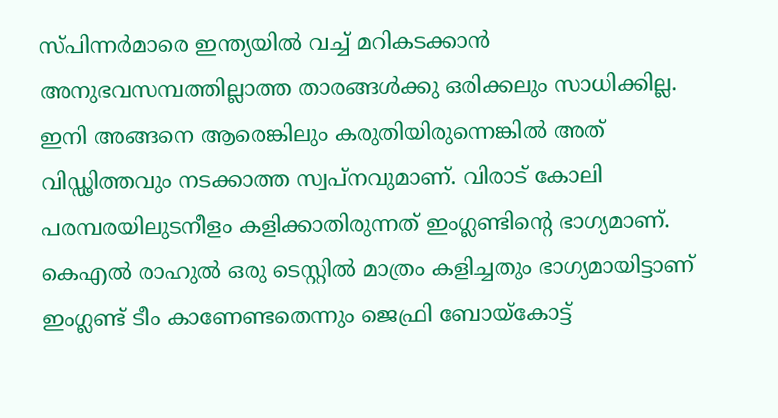സ്പിന്നര്‍മാരെ ഇന്ത്യയില്‍ വച്ച് മറികടക്കാന്‍ അനുഭവസമ്പത്തില്ലാത്ത താരങ്ങള്‍ക്കു ഒരിക്കലും സാധിക്കില്ല. ഇനി അങ്ങനെ ആരെങ്കിലും കരുതിയിരുന്നെങ്കില്‍ അത് വിഡ്ഢിത്തവും നടക്കാത്ത സ്വപ്‌നവുമാണ്. വിരാട് കോലി പരമ്പരയിലുടനീളം കളിക്കാതിരുന്നത് ഇംഗ്ലണ്ടിന്റെ ഭാഗ്യമാണ്. കെഎല്‍ രാഹുല്‍ ഒരു ടെസ്റ്റില്‍ മാത്രം കളിച്ചതും ഭാഗ്യമായിട്ടാണ് ഇംഗ്ലണ്ട് ടീം കാണേണ്ടതെന്നും ജെഫ്രി ബോയ്‌കോട്ട്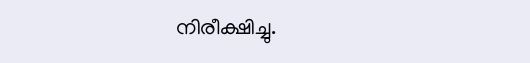നിരീക്ഷിച്ചു.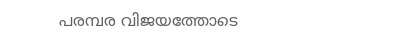പരമ്പര വിജയത്തോടെ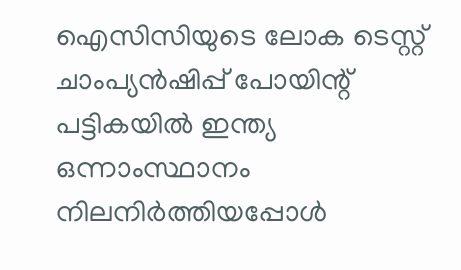ഐസിസിയുടെ ലോക ടെസ്റ്റ് ചാംപ്യന്‍ഷിപ്പ് പോയിന്റ് പട്ടികയില്‍ ഇന്ത്യ ഒന്നാംസ്ഥാനം നിലനിര്‍ത്തിയപ്പോള്‍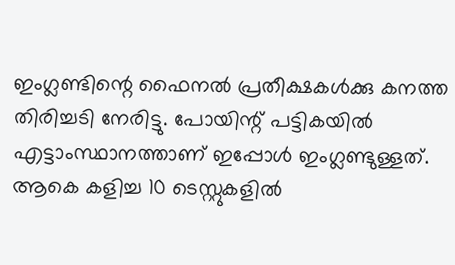ഇംഗ്ലണ്ടിന്റെ ഫൈനല്‍ പ്രതീക്ഷകള്‍ക്കു കനത്ത തിരിച്ചടി നേരിട്ടു. പോയിന്റ് പട്ടികയില്‍ എട്ടാംസ്ഥാനത്താണ് ഇപ്പോള്‍ ഇംഗ്ലണ്ടുള്ളത്. ആകെ കളിച്ച 10 ടെസ്റ്റുകളില്‍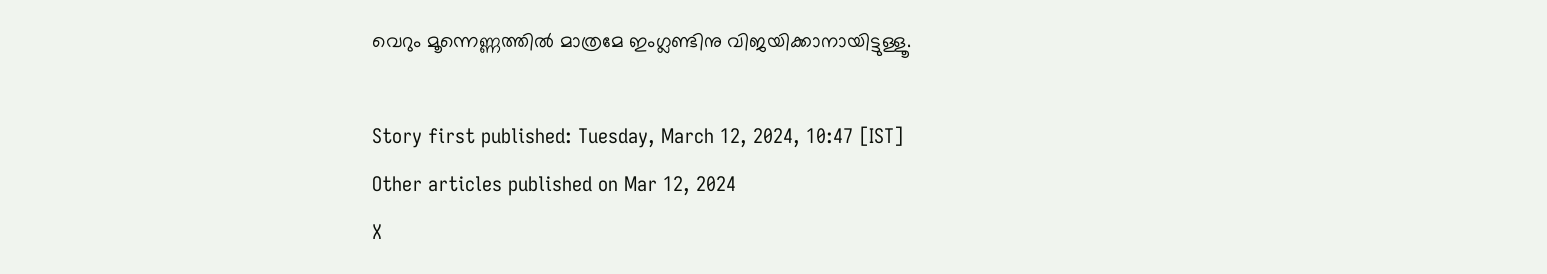വെറും മൂന്നെണ്ണത്തില്‍ മാത്രമേ ഇംഗ്ലണ്ടിനു വിജയിക്കാനായിട്ടുള്ളൂ.

Story first published: Tuesday, March 12, 2024, 10:47 [IST]
Other articles published on Mar 12, 2024
X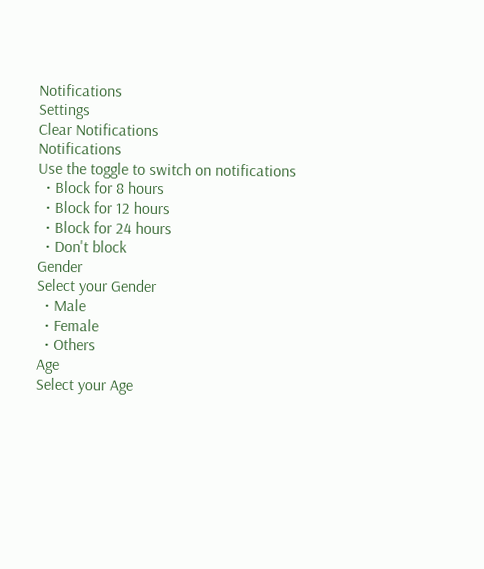Notifications
Settings
Clear Notifications
Notifications
Use the toggle to switch on notifications
  • Block for 8 hours
  • Block for 12 hours
  • Block for 24 hours
  • Don't block
Gender
Select your Gender
  • Male
  • Female
  • Others
Age
Select your Age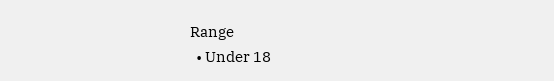Range
  • Under 18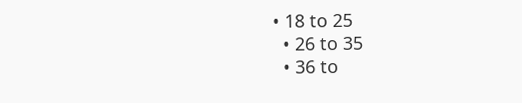• 18 to 25
  • 26 to 35
  • 36 to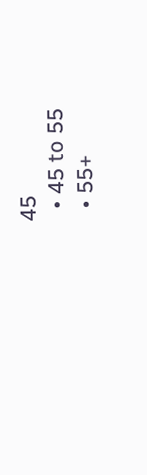45
  • 45 to 55
  • 55+